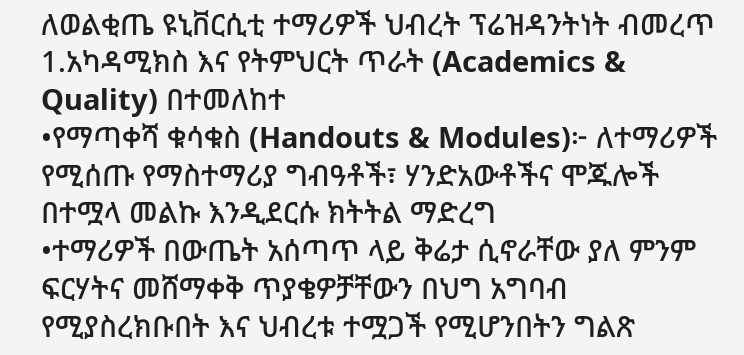ለወልቂጤ ዩኒቨርሲቲ ተማሪዎች ህብረት ፕሬዝዳንትነት ብመረጥ
1.አካዳሚክስ እና የትምህርት ጥራት (Academics & Quality) በተመለከተ
•የማጣቀሻ ቁሳቁስ (Handouts & Modules)፦ ለተማሪዎች የሚሰጡ የማስተማሪያ ግብዓቶች፣ ሃንድአውቶችና ሞጁሎች በተሟላ መልኩ እንዲደርሱ ክትትል ማድረግ
•ተማሪዎች በውጤት አሰጣጥ ላይ ቅሬታ ሲኖራቸው ያለ ምንም ፍርሃትና መሸማቀቅ ጥያቄዎቻቸውን በህግ አግባብ የሚያስረክቡበት እና ህብረቱ ተሟጋች የሚሆንበትን ግልጽ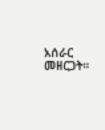አሰራር መዘርጋት።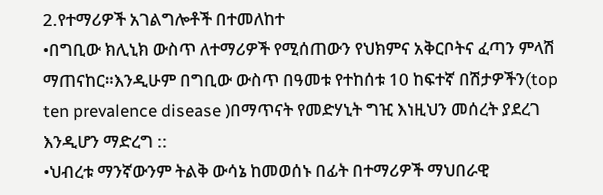2.የተማሪዎች አገልግሎቶች በተመለከተ
•በግቢው ክሊኒክ ውስጥ ለተማሪዎች የሚሰጠውን የህክምና አቅርቦትና ፈጣን ምላሽ ማጠናከር።እንዲሁም በግቢው ውስጥ በዓመቱ የተከሰቱ 10 ከፍተኛ በሽታዎችን(top ten prevalence disease )በማጥናት የመድሃኒት ግዢ እነዚህን መሰረት ያደረገ እንዲሆን ማድረግ ::
•ህብረቱ ማንኛውንም ትልቅ ውሳኔ ከመወሰኑ በፊት በተማሪዎች ማህበራዊ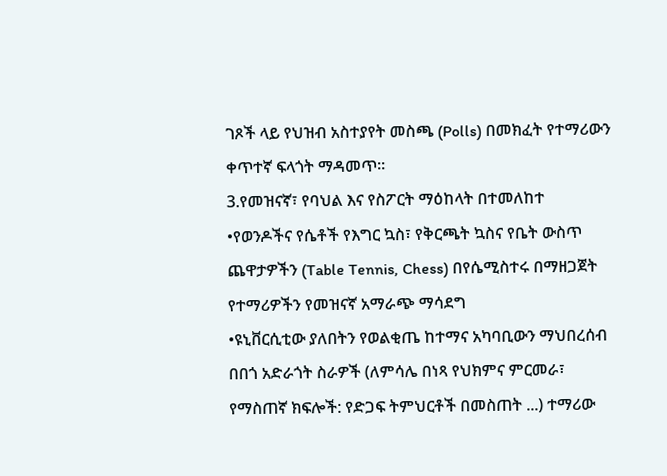ገጾች ላይ የህዝብ አስተያየት መስጫ (Polls) በመክፈት የተማሪውን ቀጥተኛ ፍላጎት ማዳመጥ።
3.የመዝናኛ፣ የባህል እና የስፖርት ማዕከላት በተመለከተ
•የወንዶችና የሴቶች የእግር ኳስ፣ የቅርጫት ኳስና የቤት ውስጥ ጨዋታዎችን (Table Tennis, Chess) በየሴሚስተሩ በማዘጋጀት የተማሪዎችን የመዝናኛ አማራጭ ማሳደግ
•ዩኒቨርሲቲው ያለበትን የወልቂጤ ከተማና አካባቢውን ማህበረሰብ በበጎ አድራጎት ስራዎች (ለምሳሌ በነጻ የህክምና ምርመራ፣ የማስጠኛ ክፍሎች: የድጋፍ ትምህርቶች በመስጠት ...) ተማሪው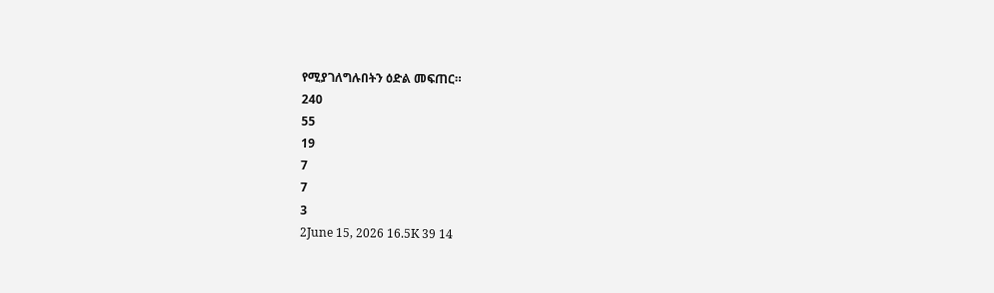የሚያገለግሉበትን ዕድል መፍጠር።
240
55
19
7
7
3
2June 15, 2026 16.5K 39 14